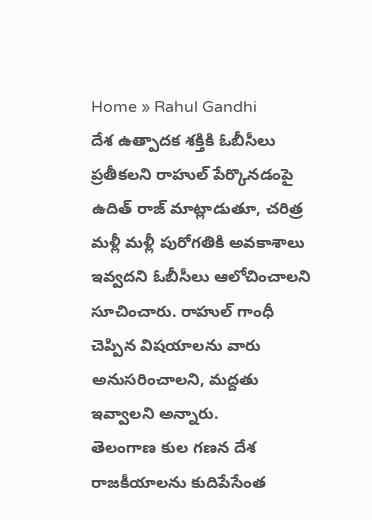Home » Rahul Gandhi
దేశ ఉత్పాదక శక్తికి ఓబీసీలు ప్రతీకలని రాహుల్ పేర్కొనడంపై ఉదిత్ రాజ్ మాట్లాడుతూ, చరిత్ర మళ్లీ మళ్లీ పురోగతికి అవకాశాలు ఇవ్వదని ఓబీసీలు ఆలోచించాలని సూచించారు. రాహుల్ గాంధీ చెప్పిన విషయాలను వారు అనుసరించాలని, మద్దతు ఇవ్వాలని అన్నారు.
తెలంగాణ కుల గణన దేశ రాజకీయాలను కుదిపేసేంత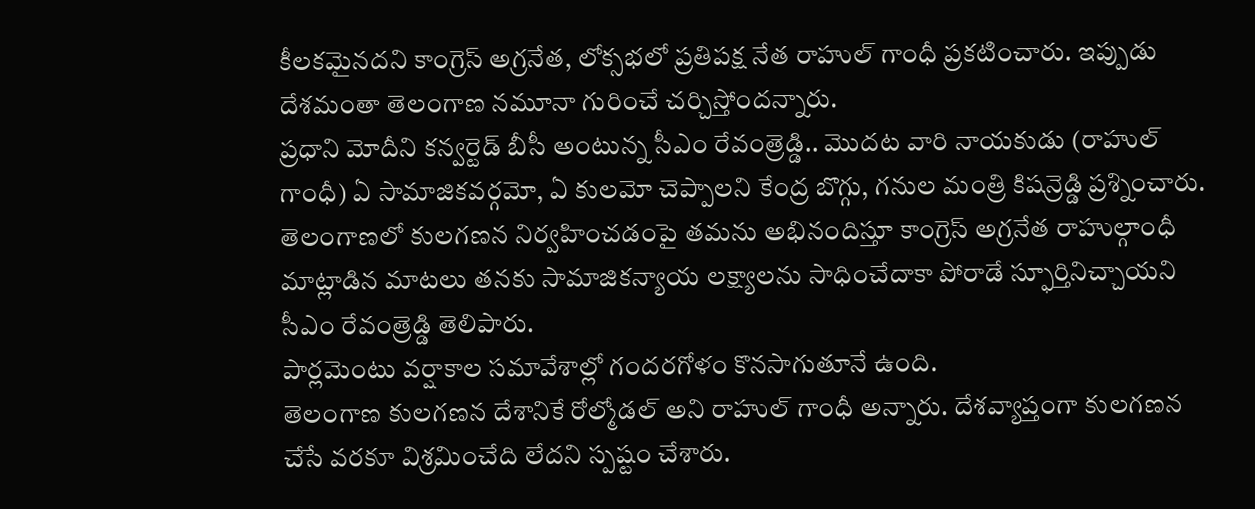కీలకమైనదని కాంగ్రెస్ అగ్రనేత, లోక్సభలో ప్రతిపక్ష నేత రాహుల్ గాంధీ ప్రకటించారు. ఇప్పుడు దేశమంతా తెలంగాణ నమూనా గురించే చర్చిస్తోందన్నారు.
ప్రధాని మోదీని కన్వర్టెడ్ బీసీ అంటున్న సీఎం రేవంత్రెడ్డి.. మొదట వారి నాయకుడు (రాహుల్ గాంధీ) ఏ సామాజికవర్గమో, ఏ కులమో చెప్పాలని కేంద్ర బొగ్గు, గనుల మంత్రి కిషన్రెడ్డి ప్రశ్నించారు.
తెలంగాణలో కులగణన నిర్వహించడంపై తమను అభినందిస్తూ కాంగ్రెస్ అగ్రనేత రాహుల్గాంధీ మాట్లాడిన మాటలు తనకు సామాజికన్యాయ లక్ష్యాలను సాధించేదాకా పోరాడే స్ఫూర్తినిచ్చాయని సీఎం రేవంత్రెడ్డి తెలిపారు.
పార్లమెంటు వర్షాకాల సమావేశాల్లో గందరగోళం కొనసాగుతూనే ఉంది.
తెలంగాణ కులగణన దేశానికే రోల్మోడల్ అని రాహుల్ గాంధీ అన్నారు. దేశవ్యాప్తంగా కులగణన చేసే వరకూ విశ్రమించేది లేదని స్పష్టం చేశారు.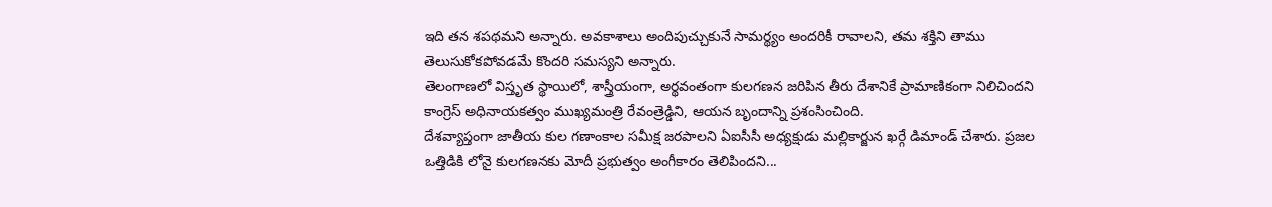ఇది తన శపథమని అన్నారు. అవకాశాలు అందిపుచ్చుకునే సామర్థ్యం అందరికీ రావాలని, తమ శక్తిని తాము తెలుసుకోకపోవడమే కొందరి సమస్యని అన్నారు.
తెలంగాణలో విస్తృత స్థాయిలో, శాస్త్రీయంగా, అర్థవంతంగా కులగణన జరిపిన తీరు దేశానికే ప్రామాణికంగా నిలిచిందని కాంగ్రెస్ అధినాయకత్వం ముఖ్యమంత్రి రేవంత్రెడ్డిని, ఆయన బృందాన్ని ప్రశంసించింది.
దేశవ్యాప్తంగా జాతీయ కుల గణాంకాల సమీక్ష జరపాలని ఏఐసీసీ అధ్యక్షుడు మల్లికార్జున ఖర్గే డిమాండ్ చేశారు. ప్రజల ఒత్తిడికి లోనై కులగణనకు మోదీ ప్రభుత్వం అంగీకారం తెలిపిందని...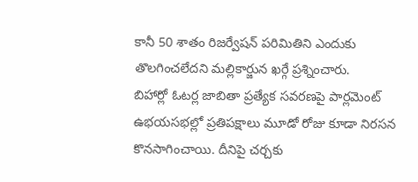కానీ 50 శాతం రిజర్వేషన్ పరిమితిని ఎందుకు తొలగించలేదని మల్లికార్జున ఖర్గే ప్రశ్నించారు.
బిహార్లో ఓటర్ల జాబితా ప్రత్యేక సవరణపై పార్లమెంట్ ఉభయసభల్లో ప్రతిపక్షాలు మూడో రోజు కూడా నిరసన కొనసాగించాయి. దీనిపై చర్చకు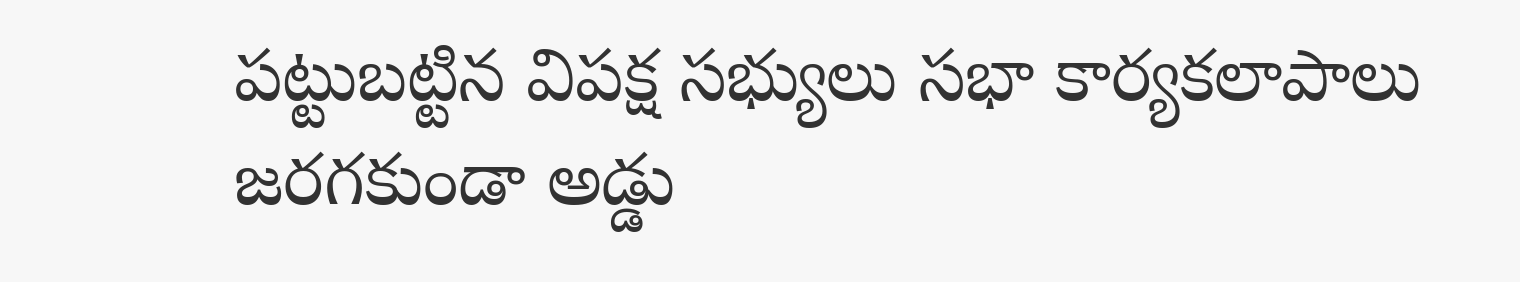పట్టుబట్టిన విపక్ష సభ్యులు సభా కార్యకలాపాలు జరగకుండా అడ్డు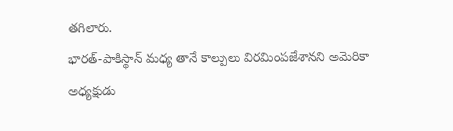తగిలారు.
భారత్-పాకిస్థాన్ మధ్య తానే కాల్పులు విరమింపజేశానని అమెరికా అధ్యక్షుడు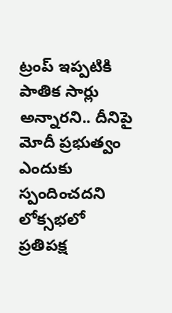ట్రంప్ ఇప్పటికి పాతిక సార్లు అన్నారని.. దీనిపై మోదీ ప్రభుత్వం ఎందుకు స్పందించదని లోక్సభలో ప్రతిపక్ష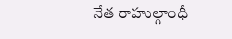నేత రాహుల్గాంధీ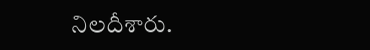నిలదీశారు.